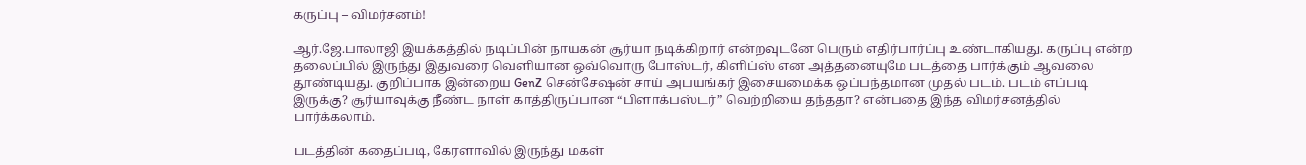கருப்பு – விமர்சனம்!

ஆர்.ஜே.பாலாஜி இயக்கத்தில் நடிப்பின் நாயகன் சூர்யா நடிக்கிறார் என்றவுடனே பெரும் எதிர்பார்ப்பு உண்டாகியது. கருப்பு என்ற தலைப்பில் இருந்து இதுவரை வெளியான ஒவ்வொரு போஸ்டர், கிளிப்ஸ் என அத்தனையுமே படத்தை பார்க்கும் ஆவலை தூண்டியது. குறிப்பாக இன்றைய GenZ சென்சேஷன் சாய் அபயங்கர் இசையமைக்க ஒப்பந்தமான முதல் படம். படம் எப்படி இருக்கு? சூர்யாவுக்கு நீண்ட நாள் காத்திருப்பான “பிளாக்பஸ்டர்” வெற்றியை தந்ததா? என்பதை இந்த விமர்சனத்தில் பார்க்கலாம்.

படத்தின் கதைப்படி, கேரளாவில் இருந்து மகள்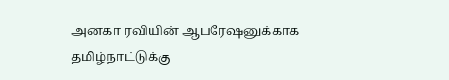அனகா ரவியின் ஆபரேஷனுக்காக தமிழ்நாட்டுக்கு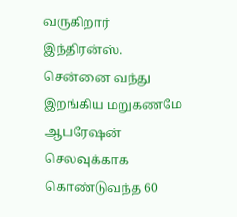வருகிறார் இந்திரன்ஸ். சென்னை வந்து இறங்கிய மறுகணமே ஆபரேஷன் செலவுக்காக கொண்டுவந்த 60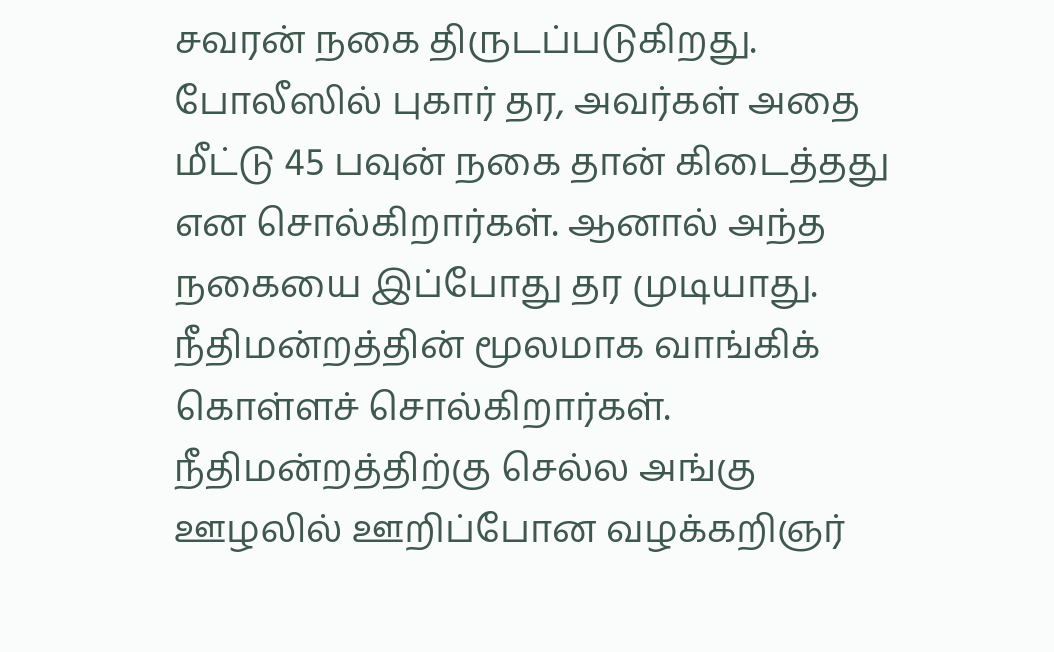சவரன் நகை திருடப்படுகிறது. போலீஸில் புகார் தர, அவர்கள் அதை மீட்டு 45 பவுன் நகை தான் கிடைத்தது என சொல்கிறார்கள். ஆனால் அந்த நகையை இப்போது தர முடியாது. நீதிமன்றத்தின் மூலமாக வாங்கிக் கொள்ளச் சொல்கிறார்கள். நீதிமன்றத்திற்கு செல்ல அங்கு ஊழலில் ஊறிப்போன வழக்கறிஞர்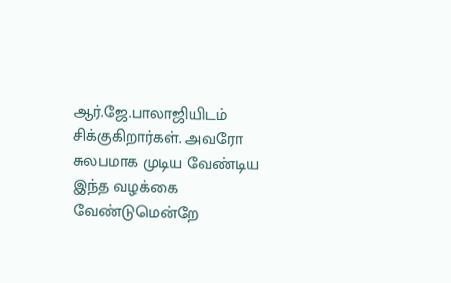ஆர்.ஜே.பாலாஜியிடம் சிக்குகிறார்கள். அவரோ சுலபமாக முடிய வேண்டிய இந்த வழக்கை வேண்டுமென்றே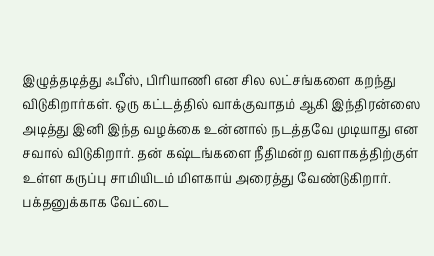இழுத்தடித்து ஃபீஸ், பிரியாணி என சில லட்சங்களை கறந்து விடுகிறார்கள். ஒரு கட்டத்தில் வாக்குவாதம் ஆகி இந்திரன்ஸை அடித்து இனி இந்த வழக்கை உன்னால் நடத்தவே முடியாது என சவால் விடுகிறார். தன் கஷ்டங்களை நீதிமன்ற வளாகத்திற்குள் உள்ள கருப்பு சாமியிடம் மிளகாய் அரைத்து வேண்டுகிறார். பக்தனுக்காக வேட்டை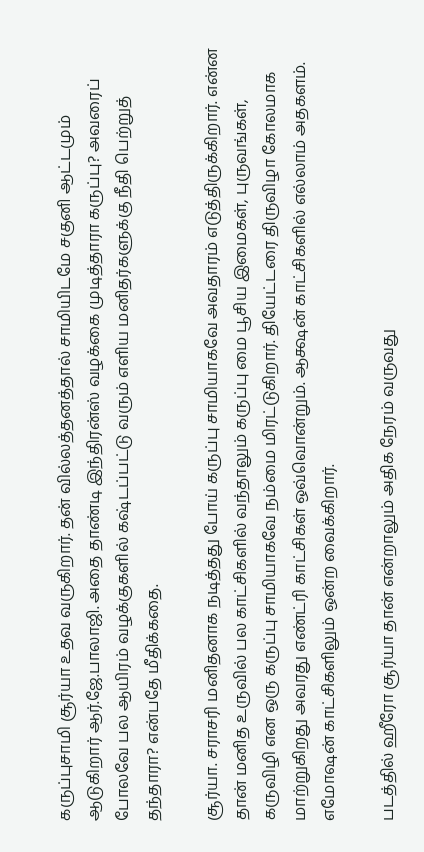கருப்புசாமி சூர்யா உதவ வருகிறார். தன் வில்லத்தனத்தால் சாமியிடமே சகுனி ஆட்டமும் ஆடுகிறார் ஆர்.ஜே.பாலாஜி. அதை தாண்டி இந்திரன்ஸ் வழக்கை முடித்தாரா கருப்பு? அவரைப் போலவே பல ஆயிரம் வழக்குகளில் கஷ்டப்பட்டு வரும் எளிய மனிதர்களுக்கு நீதி பெற்றுத் தந்தாரா? என்பதே மீதிக்கதை.

சூர்யா. சராசரி மனிதனாக நடித்தது போய் கருப்பு சாமியாகவே அவதாரம் எடுத்திருக்கிறார். என்ன தான் மனித உருவில் பல காட்சிகளில் வந்தாலும் கருப்பு மை பூசிய இமைகள், புருவங்கள், கருவிழி என ஒரு கருப்பு சாமியாகவே நம்மை மிரட்டுகிறார். தியேட்டரை திருவிழா கோலமாக மாற்றுகிறது அவரது எண்ட்ரி காட்சிகள் ஒவ்வொன்றும். ஆக்ஷன் காட்சிகளில் எல்லாம் அதகளம். எமோஷன் காட்சிகளிலும் ஒன்ற வைக்கிறார்.

படத்தில் ஹீரோ சூர்யா தான் என்றாலும் அதிக நேரம் வருவது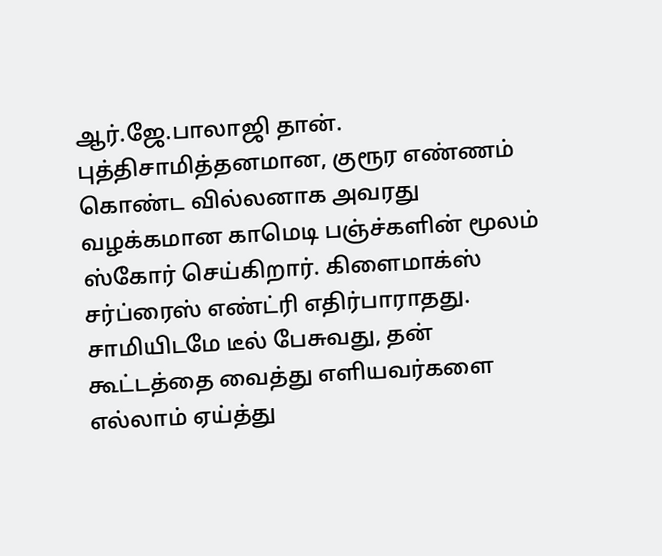ஆர்.ஜே.பாலாஜி தான். புத்திசாமித்தனமான, குரூர எண்ணம் கொண்ட வில்லனாக அவரது வழக்கமான காமெடி பஞ்ச்களின் மூலம் ஸ்கோர் செய்கிறார். கிளைமாக்ஸ் சர்ப்ரைஸ் எண்ட்ரி எதிர்பாராதது. சாமியிடமே டீல் பேசுவது, தன் கூட்டத்தை வைத்து எளியவர்களை எல்லாம் ஏய்த்து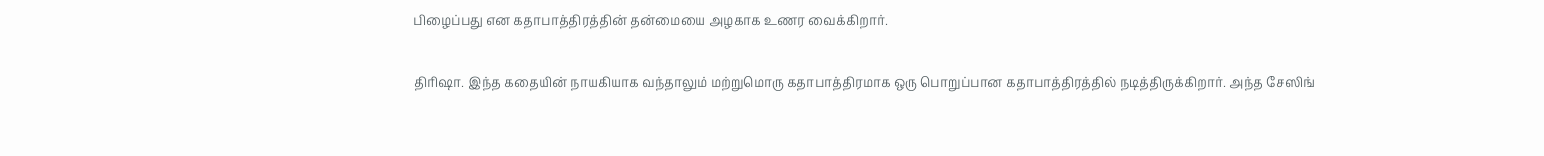பிழைப்பது என கதாபாத்திரத்தின் தன்மையை அழகாக உணர வைக்கிறார்.

திரிஷா. இந்த கதையின் நாயகியாக வந்தாலும் மற்றுமொரு கதாபாத்திரமாக ஒரு பொறுப்பான கதாபாத்திரத்தில் நடித்திருக்கிறார். அந்த சேஸிங்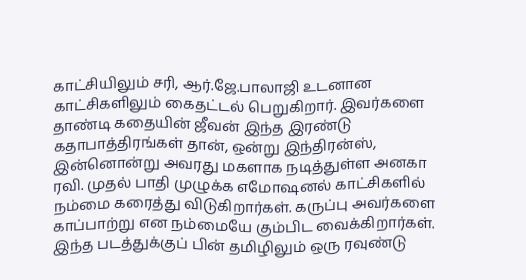காட்சியிலும் சரி, ஆர்.ஜே.பாலாஜி உடனான காட்சிகளிலும் கைதட்டல் பெறுகிறார். இவர்களை தாண்டி கதையின் ஜீவன் இந்த இரண்டு கதாபாத்திரங்கள் தான், ஒன்று இந்திரன்ஸ், இன்னொன்று அவரது மகளாக நடித்துள்ள அனகா ரவி. முதல் பாதி முழுக்க எமோஷனல் காட்சிகளில் நம்மை கரைத்து விடுகிறார்கள். கருப்பு அவர்களை காப்பாற்று என நம்மையே கும்பிட வைக்கிறார்கள். இந்த படத்துக்குப் பின் தமிழிலும் ஒரு ரவுண்டு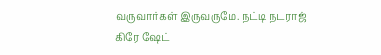வருவார்கள் இருவருமே. நட்டி நடராஜ் கிரே ஷேட்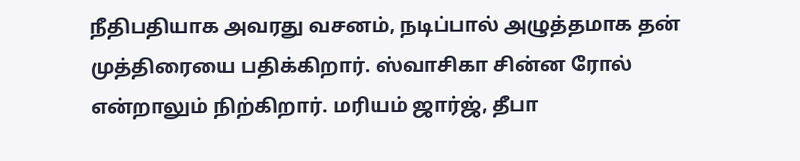நீதிபதியாக அவரது வசனம், நடிப்பால் அழுத்தமாக தன் முத்திரையை பதிக்கிறார். ஸ்வாசிகா சின்ன ரோல் என்றாலும் நிற்கிறார். மரியம் ஜார்ஜ், தீபா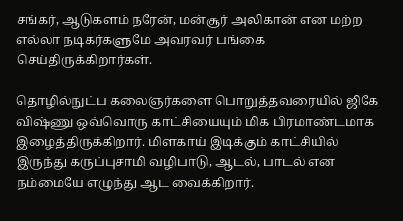சங்கர், ஆடுகளம் நரேன், மன்சூர் அலிகான் என மற்ற எல்லா நடிகர்களுமே அவரவர் பங்கை செய்திருக்கிறார்கள்.

தொழில்நுட்ப கலைஞர்களை பொறுத்தவரையில் ஜிகே விஷ்ணு ஒவ்வொரு காட்சியையும் மிக பிரமாண்டமாக இழைத்திருக்கிறார். மிளகாய் இடிக்கும் காட்சியில் இருந்து கருப்புசாமி வழிபாடு, ஆடல், பாடல் என நம்மையே எழுந்து ஆட வைக்கிறார்.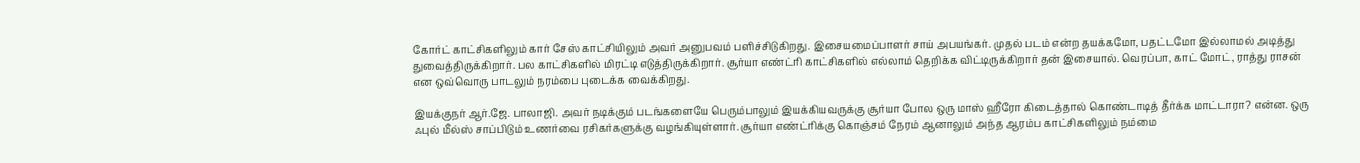கோர்ட் காட்சிகளிலும் கார் சேஸ் காட்சியிலும் அவர் அனுபவம் பளிச்சிடுகிறது. இசையமைப்பாளர் சாய் அபயங்கர். முதல் படம் என்ற தயக்கமோ, பதட்டமோ இல்லாமல் அடித்து துவைத்திருக்கிறார். பல காட்சிகளில் மிரட்டி எடுத்திருக்கிறார். சூர்யா எண்ட்ரி காட்சிகளில் எல்லாம் தெறிக்க விட்டிருக்கிறார் தன் இசையால். வெரப்பா, காட் மோட், ராத்து ராசன் என ஒவ்வொரு பாடலும் நரம்பை புடைக்க வைக்கிறது.

இயக்குநர் ஆர்.ஜே. பாலாஜி. அவர் நடிக்கும் படங்களையே பெரும்பாலும் இயக்கியவருக்கு சூர்யா போல ஒரு மாஸ் ஹீரோ கிடைத்தால் கொண்டாடித் தீர்க்க மாட்டாரா? என்ன. ஒரு ஃபுல் மீல்ஸ் சாப்பிடும் உணர்வை ரசிகர்களுக்கு வழங்கியுள்ளார். சூர்யா எண்ட்ரிக்கு கொஞ்சம் நேரம் ஆனாலும் அந்த ஆரம்ப காட்சிகளிலும் நம்மை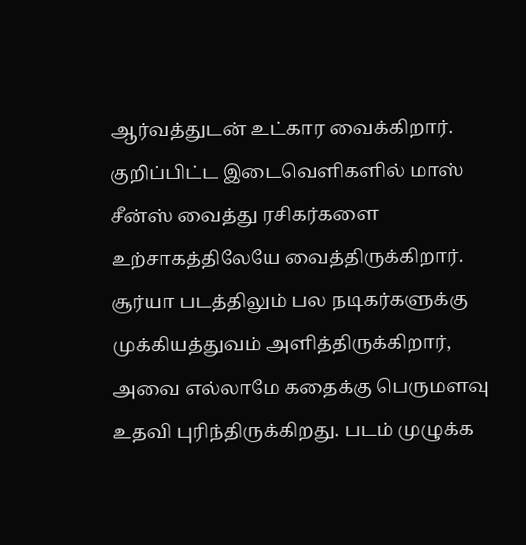ஆர்வத்துடன் உட்கார வைக்கிறார். குறிப்பிட்ட இடைவெளிகளில் மாஸ் சீன்ஸ் வைத்து ரசிகர்களை உற்சாகத்திலேயே வைத்திருக்கிறார். சூர்யா படத்திலும் பல நடிகர்களுக்கு முக்கியத்துவம் அளித்திருக்கிறார், அவை எல்லாமே கதைக்கு பெருமளவு உதவி புரிந்திருக்கிறது. படம் முழுக்க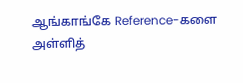ஆங்காங்கே Reference-களை அள்ளித்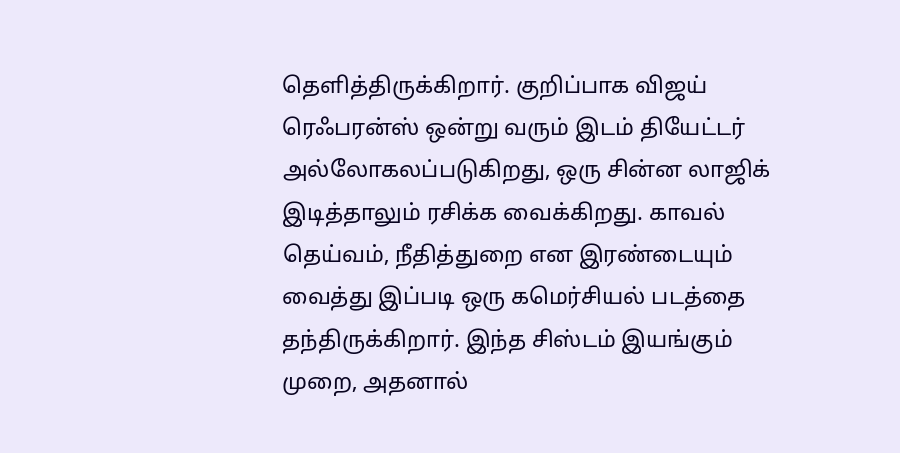தெளித்திருக்கிறார். குறிப்பாக விஜய் ரெஃபரன்ஸ் ஒன்று வரும் இடம் தியேட்டர் அல்லோகலப்படுகிறது, ஒரு சின்ன லாஜிக் இடித்தாலும் ரசிக்க வைக்கிறது. காவல் தெய்வம், நீதித்துறை என இரண்டையும் வைத்து இப்படி ஒரு கமெர்சியல் படத்தை தந்திருக்கிறார். இந்த சிஸ்டம் இயங்கும் முறை, அதனால்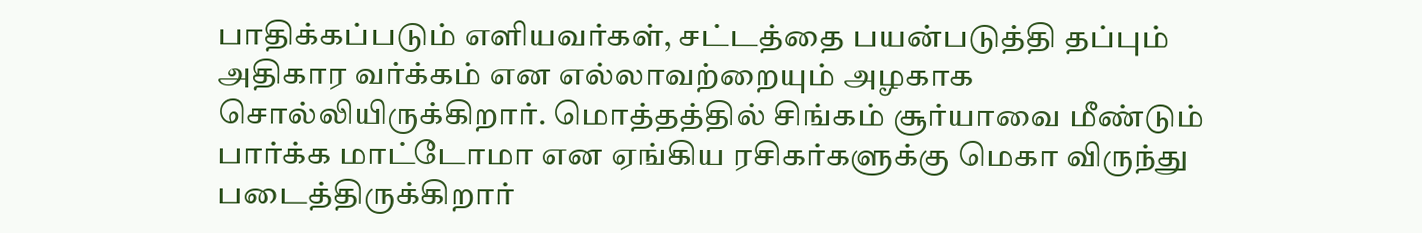பாதிக்கப்படும் எளியவர்கள், சட்டத்தை பயன்படுத்தி தப்பும் அதிகார வர்க்கம் என எல்லாவற்றையும் அழகாக சொல்லியிருக்கிறார். மொத்தத்தில் சிங்கம் சூர்யாவை மீண்டும் பார்க்க மாட்டோமா என ஏங்கிய ரசிகர்களுக்கு மெகா விருந்து படைத்திருக்கிறார்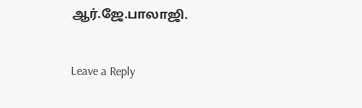ஆர்.ஜே.பாலாஜி.

Leave a Reply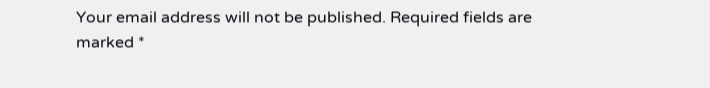Your email address will not be published. Required fields are marked *